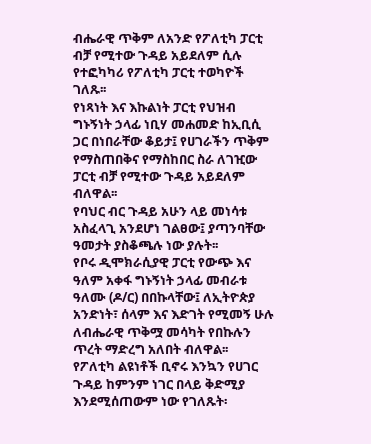ብሔራዊ ጥቅም ለአንድ የፖለቲካ ፓርቲ ብቻ የሚተው ጉዳይ አይደለም ሲሉ የተፎካካሪ የፖለቲካ ፓርቲ ተወካዮች ገለጹ፡፡
የነጻነት እና እኩልነት ፓርቲ የህዝብ ግኑኝነት ኃላፊ ነቢሃ መሐመድ ከኢቢሲ ጋር በነበራቸው ቆይታ፤ የሀገራችን ጥቅም የማስጠበቅና የማስከበር ስራ ለገዢው ፓርቲ ብቻ የሚተው ጉዳይ አይደለም ብለዋል፡፡
የባህር ብር ጉዳይ አሁን ላይ መነሳቱ አስፈላጊ አንደሆነ ገልፀው፤ ያጣንባቸው ዓመታት ያስቆጫሉ ነው ያሉት፡፡
የቦሩ ዲሞክራሲያዊ ፓርቲ የውጭ እና ዓለም አቀፋ ግኑኝነት ኃላፊ መብራቱ ዓለሙ (ዶ/ር) በበኩላቸው፤ ለኢትዮጵያ አንድነት፣ ሰላም እና እድገት የሚመኝ ሁሉ ለብሔራዊ ጥቅሟ መሳካት የበኩሉን ጥረት ማድረግ አለበት ብለዋል፡፡
የፖለቲካ ልዩነቶች ቢኖሩ እንኳን የሀገር ጉዳይ ከምንም ነገር በላይ ቅድሚያ እንደሚሰጠውም ነው የገለጹት፡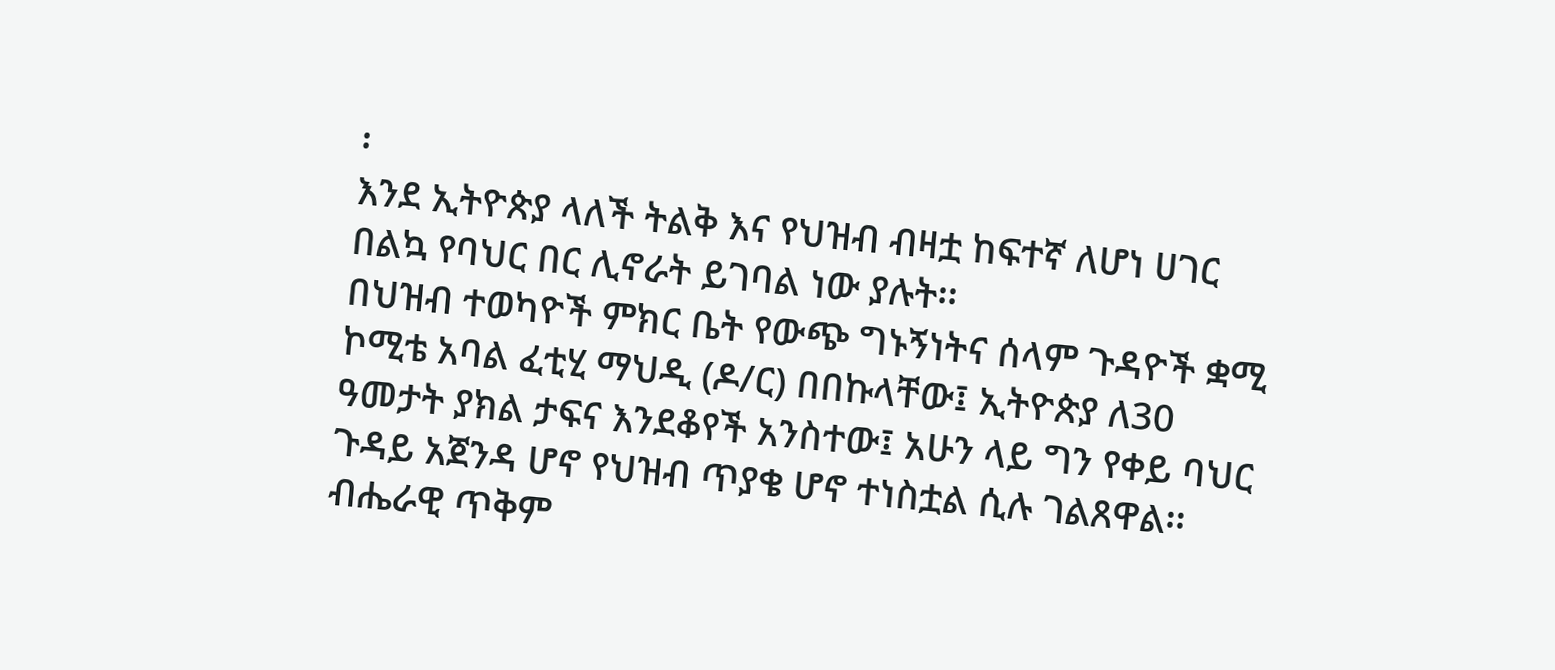፡
እንደ ኢትዮጵያ ላለች ትልቅ እና የህዝብ ብዛቷ ከፍተኛ ለሆነ ሀገር በልኳ የባህር በር ሊኖራት ይገባል ነው ያሉት፡፡
በህዝብ ተወካዮች ምክር ቤት የውጭ ግኑኝነትና ሰላም ጉዳዮች ቋሚ ኮሚቴ አባል ፈቲሂ ማህዲ (ዶ/ር) በበኩላቸው፤ ኢትዮጵያ ለ30 ዓመታት ያክል ታፍና እንደቆየች አንስተው፤ አሁን ላይ ግን የቀይ ባህር ጉዳይ አጀንዳ ሆኖ የህዝብ ጥያቄ ሆኖ ተነስቷል ሲሉ ገልጸዋል፡፡
ብሔራዊ ጥቅም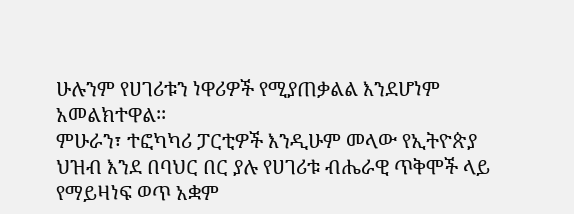ሁሉንም የሀገሪቱን ነዋሪዎች የሚያጠቃልል እንደሆነም አመልክተዋል፡፡
ምሁራን፣ ተፎካካሪ ፓርቲዎች እንዲሁም መላው የኢትዮጵያ ህዝብ እንደ በባህር በር ያሉ የሀገሪቱ ብሔራዊ ጥቅሞች ላይ የማይዛነፍ ወጥ አቋም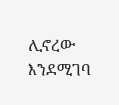ሊኖረው እንደሚገባ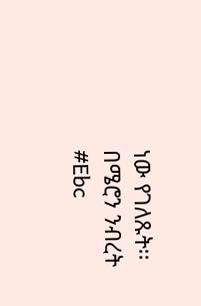ነው የገለጹት፡፡
በሜሮን ንብረት
#Ebc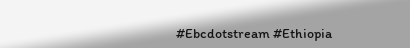#Ebcdotstream #Ethiopia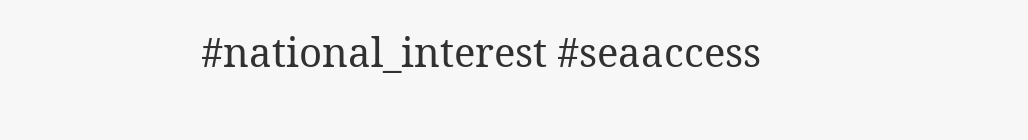#national_interest #seaaccess